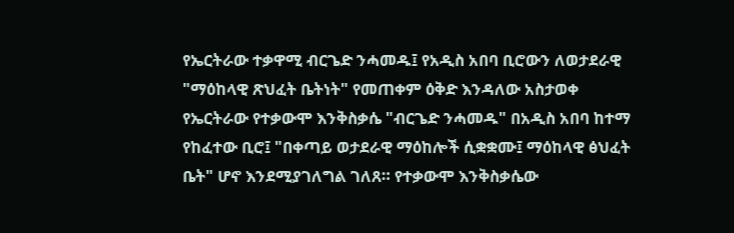የኤርትራው ተቃዋሚ ብርጌድ ንሓመዱ፤ የአዲስ አበባ ቢሮውን ለወታደራዊ "ማዕከላዊ ጽህፈት ቤትነት" የመጠቀም ዕቅድ እንዳለው አስታወቀ
የኤርትራው የተቃውሞ እንቅስቃሴ "ብርጌድ ንሓመዱ" በአዲስ አበባ ከተማ የከፈተው ቢሮ፤ "በቀጣይ ወታደራዊ ማዕከሎች ሲቋቋሙ፤ ማዕከላዊ ፅህፈት ቤት" ሆኖ እንደሚያገለግል ገለጸ። የተቃውሞ እንቅስቃሴው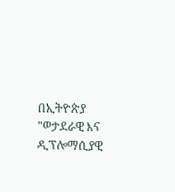በኢትዮጵያ "ወታደራዊ እና ዲፕሎማሲያዊ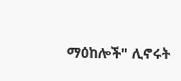ማዕከሎች" ሊኖሩት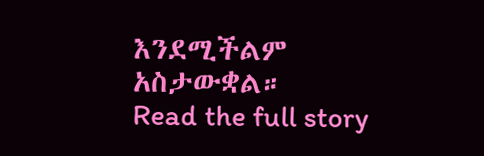እንደሚችልም አስታውቋል።
Read the full story